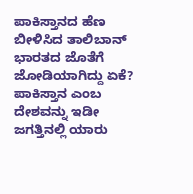ಪಾಕಿಸ್ತಾನದ ಹೆಣ ಬೀಳಿಸಿದ ತಾಲಿಬಾನ್ ಭಾರತದ ಜೊತೆಗೆ ಜೋಡಿಯಾಗಿದ್ದು ಏಕೆ?
ಪಾಕಿಸ್ತಾನ ಎಂಬ ದೇಶವನ್ನು ಇಡೀ ಜಗತ್ತಿನಲ್ಲಿ ಯಾರು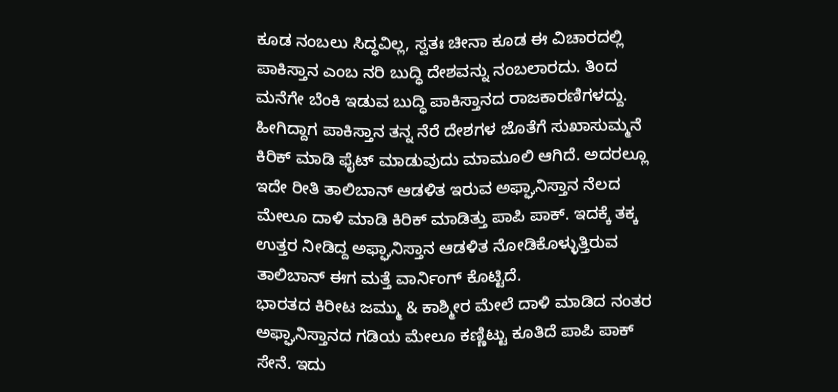ಕೂಡ ನಂಬಲು ಸಿದ್ಧವಿಲ್ಲ, ಸ್ವತಃ ಚೀನಾ ಕೂಡ ಈ ವಿಚಾರದಲ್ಲಿ ಪಾಕಿಸ್ತಾನ ಎಂಬ ನರಿ ಬುದ್ಧಿ ದೇಶವನ್ನು ನಂಬಲಾರದು. ತಿಂದ ಮನೆಗೇ ಬೆಂಕಿ ಇಡುವ ಬುದ್ಧಿ ಪಾಕಿಸ್ತಾನದ ರಾಜಕಾರಣಿಗಳದ್ದು. ಹೀಗಿದ್ದಾಗ ಪಾಕಿಸ್ತಾನ ತನ್ನ ನೆರೆ ದೇಶಗಳ ಜೊತೆಗೆ ಸುಖಾಸುಮ್ಮನೆ ಕಿರಿಕ್ ಮಾಡಿ ಫೈಟ್ ಮಾಡುವುದು ಮಾಮೂಲಿ ಆಗಿದೆ. ಅದರಲ್ಲೂ ಇದೇ ರೀತಿ ತಾಲಿಬಾನ್ ಆಡಳಿತ ಇರುವ ಅಫ್ಘಾನಿಸ್ತಾನ ನೆಲದ ಮೇಲೂ ದಾಳಿ ಮಾಡಿ ಕಿರಿಕ್ ಮಾಡಿತ್ತು ಪಾಪಿ ಪಾಕ್. ಇದಕ್ಕೆ ತಕ್ಕ ಉತ್ತರ ನೀಡಿದ್ದ ಅಫ್ಘಾನಿಸ್ತಾನ ಆಡಳಿತ ನೋಡಿಕೊಳ್ಳುತ್ತಿರುವ ತಾಲಿಬಾನ್ ಈಗ ಮತ್ತೆ ವಾರ್ನಿಂಗ್ ಕೊಟ್ಟಿದೆ.
ಭಾರತದ ಕಿರೀಟ ಜಮ್ಮು & ಕಾಶ್ಮೀರ ಮೇಲೆ ದಾಳಿ ಮಾಡಿದ ನಂತರ ಅಫ್ಘಾನಿಸ್ತಾನದ ಗಡಿಯ ಮೇಲೂ ಕಣ್ಣಿಟ್ಟು ಕೂತಿದೆ ಪಾಪಿ ಪಾಕ್ ಸೇನೆ. ಇದು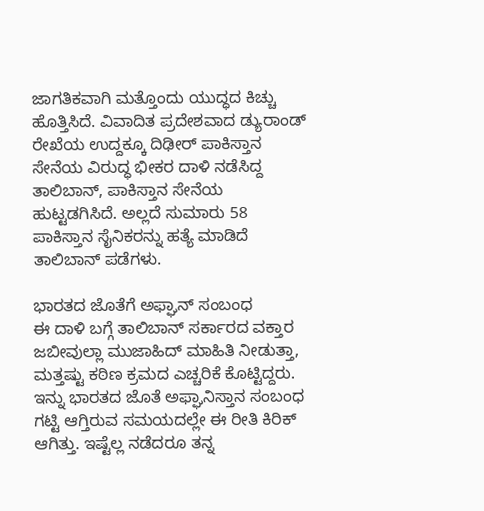ಜಾಗತಿಕವಾಗಿ ಮತ್ತೊಂದು ಯುದ್ಧದ ಕಿಚ್ಚು ಹೊತ್ತಿಸಿದೆ. ವಿವಾದಿತ ಪ್ರದೇಶವಾದ ಡ್ಯುರಾಂಡ್ ರೇಖೆಯ ಉದ್ದಕ್ಕೂ ದಿಢೀರ್ ಪಾಕಿಸ್ತಾನ ಸೇನೆಯ ವಿರುದ್ಧ ಭೀಕರ ದಾಳಿ ನಡೆಸಿದ್ದ ತಾಲಿಬಾನ್, ಪಾಕಿಸ್ತಾನ ಸೇನೆಯ ಹುಟ್ಟಡಗಿಸಿದೆ. ಅಲ್ಲದೆ ಸುಮಾರು 58 ಪಾಕಿಸ್ತಾನ ಸೈನಿಕರನ್ನು ಹತ್ಯೆ ಮಾಡಿದೆ ತಾಲಿಬಾನ್ ಪಡೆಗಳು.

ಭಾರತದ ಜೊತೆಗೆ ಅಫ್ಘಾನ್ ಸಂಬಂಧ
ಈ ದಾಳಿ ಬಗ್ಗೆ ತಾಲಿಬಾನ್ ಸರ್ಕಾರದ ವಕ್ತಾರ ಜಬೀವುಲ್ಲಾ ಮುಜಾಹಿದ್ ಮಾಹಿತಿ ನೀಡುತ್ತಾ, ಮತ್ತಷ್ಟು ಕಠಿಣ ಕ್ರಮದ ಎಚ್ಚರಿಕೆ ಕೊಟ್ಟಿದ್ದರು. ಇನ್ನು ಭಾರತದ ಜೊತೆ ಅಫ್ಘಾನಿಸ್ತಾನ ಸಂಬಂಧ ಗಟ್ಟಿ ಆಗ್ತಿರುವ ಸಮಯದಲ್ಲೇ ಈ ರೀತಿ ಕಿರಿಕ್ ಆಗಿತ್ತು. ಇಷ್ಟೆಲ್ಲ ನಡೆದರೂ ತನ್ನ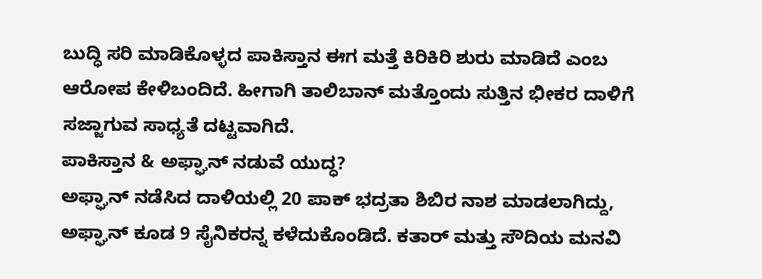ಬುದ್ಧಿ ಸರಿ ಮಾಡಿಕೊಳ್ಳದ ಪಾಕಿಸ್ತಾನ ಈಗ ಮತ್ತೆ ಕಿರಿಕಿರಿ ಶುರು ಮಾಡಿದೆ ಎಂಬ ಆರೋಪ ಕೇಳಿಬಂದಿದೆ. ಹೀಗಾಗಿ ತಾಲಿಬಾನ್ ಮತ್ತೊಂದು ಸುತ್ತಿನ ಭೀಕರ ದಾಳಿಗೆ ಸಜ್ಜಾಗುವ ಸಾಧ್ಯತೆ ದಟ್ಟವಾಗಿದೆ.
ಪಾಕಿಸ್ತಾನ & ಅಫ್ಘಾನ್ ನಡುವೆ ಯುದ್ಧ?
ಅಫ್ಘಾನ್ ನಡೆಸಿದ ದಾಳಿಯಲ್ಲಿ 20 ಪಾಕ್ ಭದ್ರತಾ ಶಿಬಿರ ನಾಶ ಮಾಡಲಾಗಿದ್ದು, ಅಫ್ಘಾನ್ ಕೂಡ 9 ಸೈನಿಕರನ್ನ ಕಳೆದುಕೊಂಡಿದೆ. ಕತಾರ್ ಮತ್ತು ಸೌದಿಯ ಮನವಿ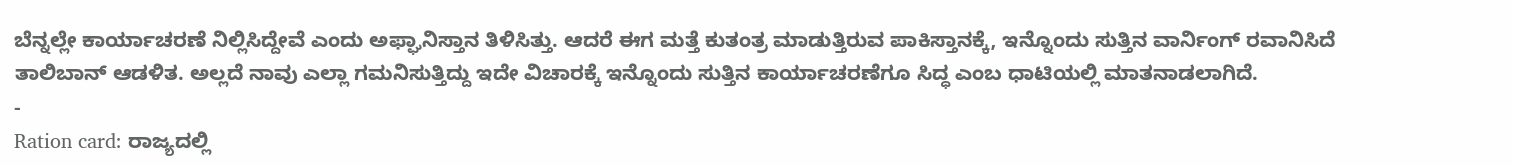ಬೆನ್ನಲ್ಲೇ ಕಾರ್ಯಾಚರಣೆ ನಿಲ್ಲಿಸಿದ್ದೇವೆ ಎಂದು ಅಫ್ಘಾನಿಸ್ತಾನ ತಿಳಿಸಿತ್ತು. ಆದರೆ ಈಗ ಮತ್ತೆ ಕುತಂತ್ರ ಮಾಡುತ್ತಿರುವ ಪಾಕಿಸ್ತಾನಕ್ಕೆ, ಇನ್ನೊಂದು ಸುತ್ತಿನ ವಾರ್ನಿಂಗ್ ರವಾನಿಸಿದೆ ತಾಲಿಬಾನ್ ಆಡಳಿತ. ಅಲ್ಲದೆ ನಾವು ಎಲ್ಲಾ ಗಮನಿಸುತ್ತಿದ್ದು ಇದೇ ವಿಚಾರಕ್ಕೆ ಇನ್ನೊಂದು ಸುತ್ತಿನ ಕಾರ್ಯಾಚರಣೆಗೂ ಸಿದ್ಧ ಎಂಬ ಧಾಟಿಯಲ್ಲಿ ಮಾತನಾಡಲಾಗಿದೆ.
-
Ration card: ರಾಜ್ಯದಲ್ಲಿ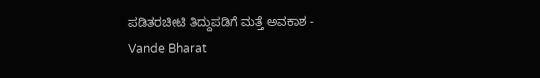ಪಡಿತರಚೀಟಿ ತಿದ್ದುಪಡಿಗೆ ಮತ್ತೆ ಅವಕಾಶ -
Vande Bharat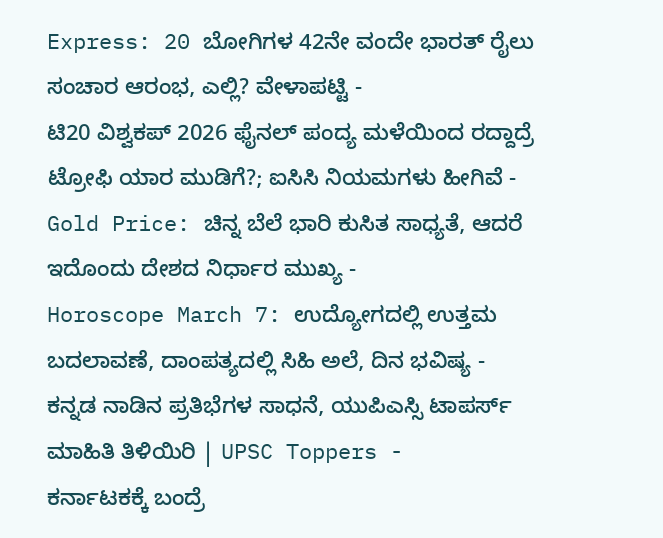Express: 20 ಬೋಗಿಗಳ 42ನೇ ವಂದೇ ಭಾರತ್ ರೈಲು ಸಂಚಾರ ಆರಂಭ, ಎಲ್ಲಿ? ವೇಳಾಪಟ್ಟಿ -
ಟಿ20 ವಿಶ್ವಕಪ್ 2026 ಫೈನಲ್ ಪಂದ್ಯ ಮಳೆಯಿಂದ ರದ್ದಾದ್ರೆ ಟ್ರೋಫಿ ಯಾರ ಮುಡಿಗೆ?; ಐಸಿಸಿ ನಿಯಮಗಳು ಹೀಗಿವೆ -
Gold Price: ಚಿನ್ನ ಬೆಲೆ ಭಾರಿ ಕುಸಿತ ಸಾಧ್ಯತೆ, ಆದರೆ ಇದೊಂದು ದೇಶದ ನಿರ್ಧಾರ ಮುಖ್ಯ -
Horoscope March 7: ಉದ್ಯೋಗದಲ್ಲಿ ಉತ್ತಮ ಬದಲಾವಣೆ, ದಾಂಪತ್ಯದಲ್ಲಿ ಸಿಹಿ ಅಲೆ, ದಿನ ಭವಿಷ್ಯ -
ಕನ್ನಡ ನಾಡಿನ ಪ್ರತಿಭೆಗಳ ಸಾಧನೆ, ಯುಪಿಎಸ್ಸಿ ಟಾಪರ್ಸ್ ಮಾಹಿತಿ ತಿಳಿಯಿರಿ | UPSC Toppers -
ಕರ್ನಾಟಕಕ್ಕೆ ಬಂದ್ರೆ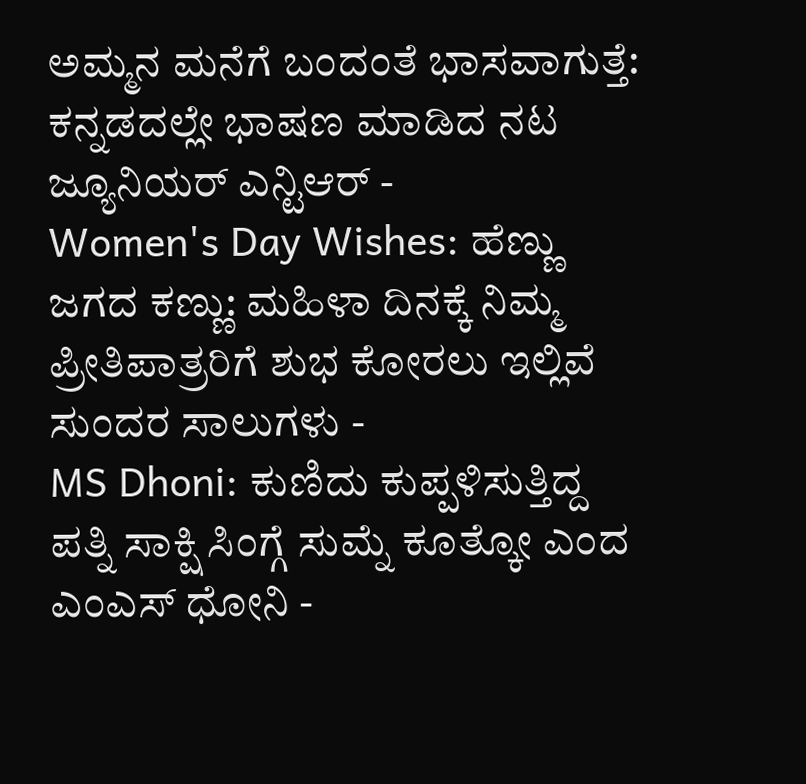ಅಮ್ಮನ ಮನೆಗೆ ಬಂದಂತೆ ಭಾಸವಾಗುತ್ತೆ: ಕನ್ನಡದಲ್ಲೇ ಭಾಷಣ ಮಾಡಿದ ನಟ ಜ್ಯೂನಿಯರ್ ಎನ್ಟಿಆರ್ -
Women's Day Wishes: ಹೆಣ್ಣು ಜಗದ ಕಣ್ಣು: ಮಹಿಳಾ ದಿನಕ್ಕೆ ನಿಮ್ಮ ಪ್ರೀತಿಪಾತ್ರರಿಗೆ ಶುಭ ಕೋರಲು ಇಲ್ಲಿವೆ ಸುಂದರ ಸಾಲುಗಳು -
MS Dhoni: ಕುಣಿದು ಕುಪ್ಪಳಿಸುತ್ತಿದ್ದ ಪತ್ನಿ ಸಾಕ್ಷಿ ಸಿಂಗ್ಗೆ ಸುಮ್ನೆ ಕೂತ್ಕೋ ಎಂದ ಎಂಎಸ್ ಧೋನಿ -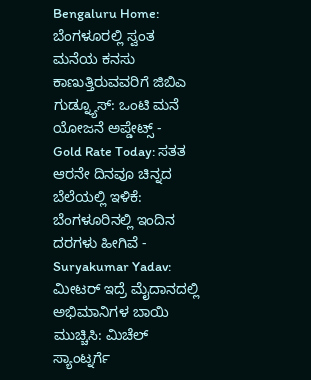Bengaluru Home: ಬೆಂಗಳೂರಲ್ಲಿ ಸ್ವಂತ ಮನೆಯ ಕನಸು ಕಾಣುತ್ತಿರುವವರಿಗೆ ಜಿಬಿಎ ಗುಡ್ನ್ಯೂಸ್: ಒಂಟಿ ಮನೆ ಯೋಜನೆ ಅಪ್ಡೇಟ್ಸ್ -
Gold Rate Today: ಸತತ ಆರನೇ ದಿನವೂ ಚಿನ್ನದ ಬೆಲೆಯಲ್ಲಿ ಇಳಿಕೆ: ಬೆಂಗಳೂರಿನಲ್ಲಿ ಇಂದಿನ ದರಗಳು ಹೀಗಿವೆ -
Suryakumar Yadav: ಮೀಟರ್ ಇದ್ರೆ ಮೈದಾನದಲ್ಲಿ ಅಭಿಮಾನಿಗಳ ಬಾಯಿ ಮುಚ್ಚಿಸಿ: ಮಿಚೆಲ್ ಸ್ಯಾಂಟ್ನರ್ಗೆ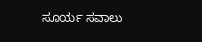ಸೂರ್ಯ ಸವಾಲು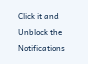Click it and Unblock the Notifications